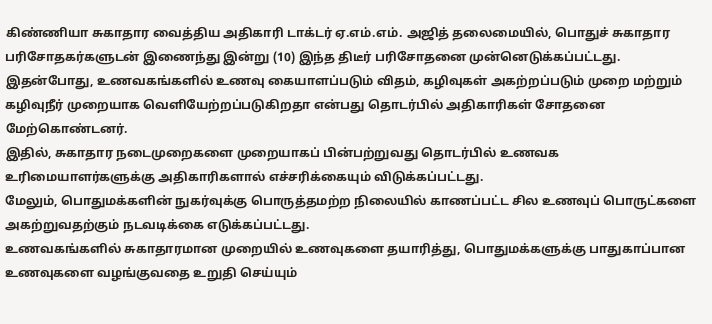கிண்ணியா சுகாதார வைத்திய அதிகாரி டாக்டர் ஏ.எம்.எம். அஜித் தலைமையில், பொதுச் சுகாதார பரிசோதகர்களுடன் இணைந்து இன்று (10) இந்த திடீர் பரிசோதனை முன்னெடுக்கப்பட்டது.
இதன்போது, உணவகங்களில் உணவு கையாளப்படும் விதம், கழிவுகள் அகற்றப்படும் முறை மற்றும் கழிவுநீர் முறையாக வெளியேற்றப்படுகிறதா என்பது தொடர்பில் அதிகாரிகள் சோதனை மேற்கொண்டனர்.
இதில், சுகாதார நடைமுறைகளை முறையாகப் பின்பற்றுவது தொடர்பில் உணவக உரிமையாளர்களுக்கு அதிகாரிகளால் எச்சரிக்கையும் விடுக்கப்பட்டது.
மேலும், பொதுமக்களின் நுகர்வுக்கு பொருத்தமற்ற நிலையில் காணப்பட்ட சில உணவுப் பொருட்களை அகற்றுவதற்கும் நடவடிக்கை எடுக்கப்பட்டது.
உணவகங்களில் சுகாதாரமான முறையில் உணவுகளை தயாரித்து, பொதுமக்களுக்கு பாதுகாப்பான உணவுகளை வழங்குவதை உறுதி செய்யும்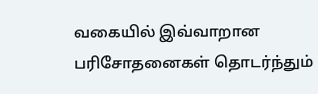வகையில் இவ்வாறான பரிசோதனைகள் தொடர்ந்தும்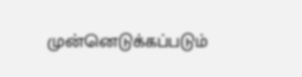முன்னெடுக்கப்படும்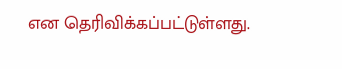என தெரிவிக்கப்பட்டுள்ளது.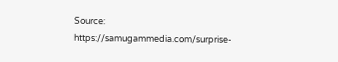Source: https://samugammedia.com/surprise-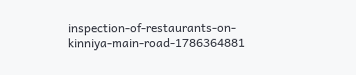inspection-of-restaurants-on-kinniya-main-road-1786364881